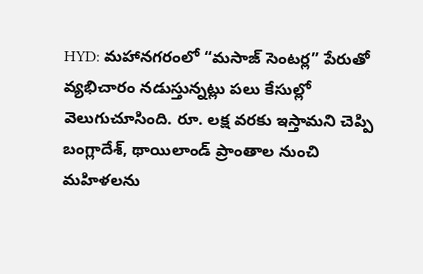HYD: మహానగరంలో “మసాజ్ సెంటర్ల” పేరుతో వ్యభిచారం నడుస్తున్నట్లు పలు కేసుల్లో వెలుగుచూసింది. రూ. లక్ష వరకు ఇస్తామని చెప్పి బంగ్లాదేశ్, థాయిలాండ్ ప్రాంతాల నుంచి మహిళలను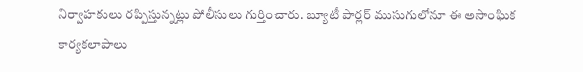నిర్వాహకులు రప్పిస్తున్నట్లు పోలీసులు గుర్తించారు. బ్యూటీ పార్లర్ ముసుగులోనూ ఈ అసాంఘిక కార్యకలాపాలు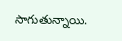సాగుతున్నాయి.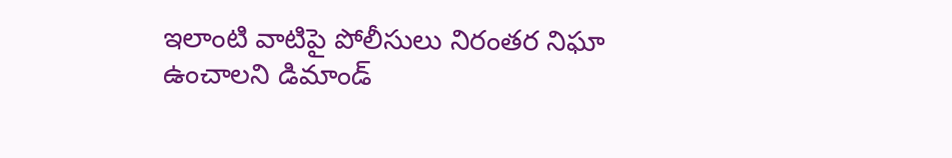ఇలాంటి వాటిపై పోలీసులు నిరంతర నిఘా ఉంచాలని డిమాండ్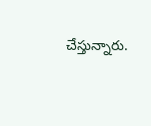చేస్తున్నారు.